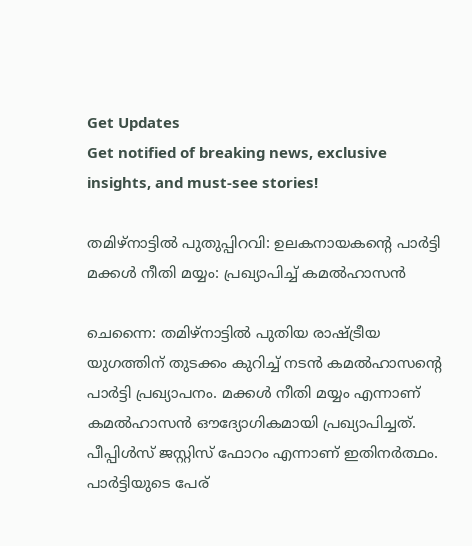Get Updates
Get notified of breaking news, exclusive insights, and must-see stories!

തമിഴ്നാട്ടില്‍‍ പുതുപ്പിറവി: ഉലകനായകന്റെ പാര്‍ട്ടി മക്കൾ നീതി മയ്യം: പ്രഖ്യാപിച്ച് കമൽഹാസന്‍

ചെന്നൈ: തമിഴ്നാട്ടിൽ‍ പുതിയ രാഷ്ട്രീയ യുഗത്തിന് തുടക്കം കുറിച്ച് നടൻ കമൽഹാസന്റെ പാര്‍ട്ടി പ്രഖ്യാപനം. മക്കൾ നീതി മയ്യം എന്നാണ് കമൽഹാസൻ ഔദ്യോഗികമായി പ്രഖ്യാപിച്ചത്. പീപ്പിള്‍സ് ജസ്റ്റിസ് ഫോറം എന്നാണ് ഇതിനർത്ഥം. പാർ‍ട്ടിയുടെ പേര്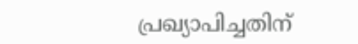പ്രഖ്യാപിച്ചതിന്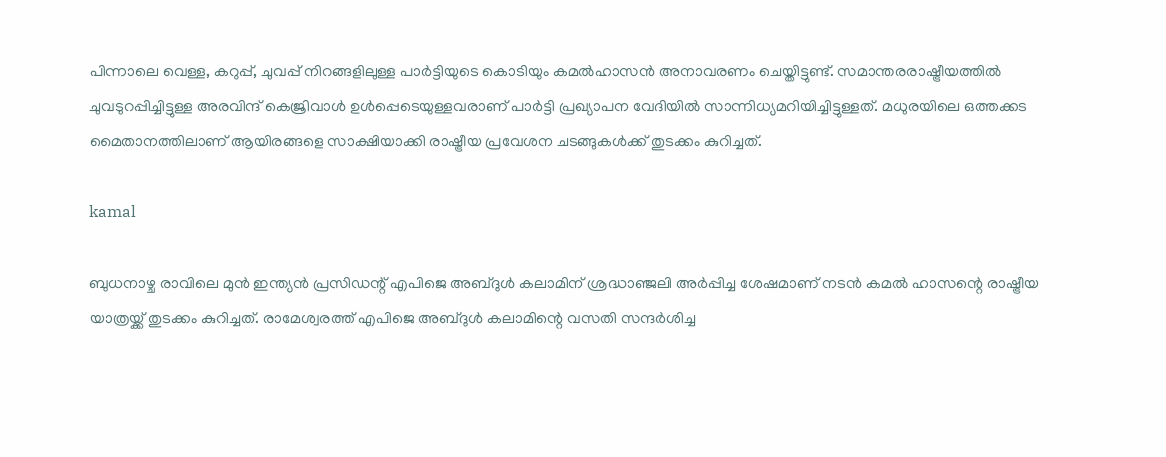പിന്നാലെ വെള്ള, കറുപ്പ്, ചുവപ്പ് നിറങ്ങളിലുള്ള പാർ‍ട്ടിയുടെ കൊടിയും കമൽഹാസൻ അനാവരണം ചെയ്തിട്ടുണ്ട്. സമാന്തരരാഷ്ട്രീയത്തിൽ‍ ചുവടുറപ്പിച്ചിട്ടുള്ള അരവിന്ദ് കെജ്രിവാൾ‍ ഉൾപ്പെടെയുള്ളവരാണ് പാർട്ടി പ്രഖ്യാപന വേദിയില്‍ സാന്നിധ്യമറിയിച്ചിട്ടുള്ളത്. മധുരയിലെ ഒത്തക്കട മൈതാനത്തിലാണ് ആയിരങ്ങളെ സാക്ഷിയാക്കി രാഷ്ട്രീയ പ്രവേശന ചടങ്ങുകൾക്ക് തുടക്കം കുറിച്ചത്.

kamal

ബുധനാഴ്ച രാവിലെ മുൻ‍ ഇന്ത്യൻ പ്രസിഡന്റ് എപിജെ അബ്ദുള്‍ കലാമിന് ശ്രദ്ധാഞ്ജലി അർപ്പിച്ച ശേഷമാണ് നടന്‍ കമൽ ഹാസന്റെ രാഷ്ട്രീയ യാത്രയ്ക്ക് തുടക്കം കുറിച്ചത്. രാമേശ്വരത്ത് എപിജെ അബ്ദുൾ കലാമിന്റെ വസതി സന്ദർ‍ശിച്ച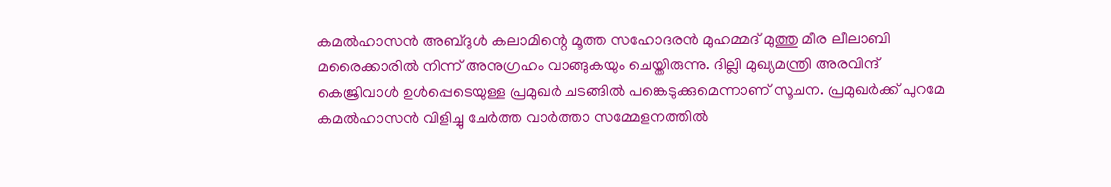കമൽഹാസന്‍ അബ്ദുൾ കലാമിന്റെ മൂത്ത സഹോദരൻ മുഹമ്മദ് മുത്തു മീര ലീലാബി മരൈക്കാരിൽ നിന്ന് അനുഗ്രഹം വാങ്ങുകയും ചെയ്തിരുന്നു. ദില്ലി മുഖ്യമന്ത്രി അരവിന്ദ് കെജ്രിവാള്‍ ഉൾപ്പെടെയുള്ള പ്രമുഖർ ചടങ്ങിൽ പങ്കെടുക്കുമെന്നാണ് സൂചന. പ്രമുഖർക്ക് പുറമേ കമൽഹാസന്‍ വിളിച്ചു ചേർത്ത വാർത്താ സമ്മേളനത്തിൽ‍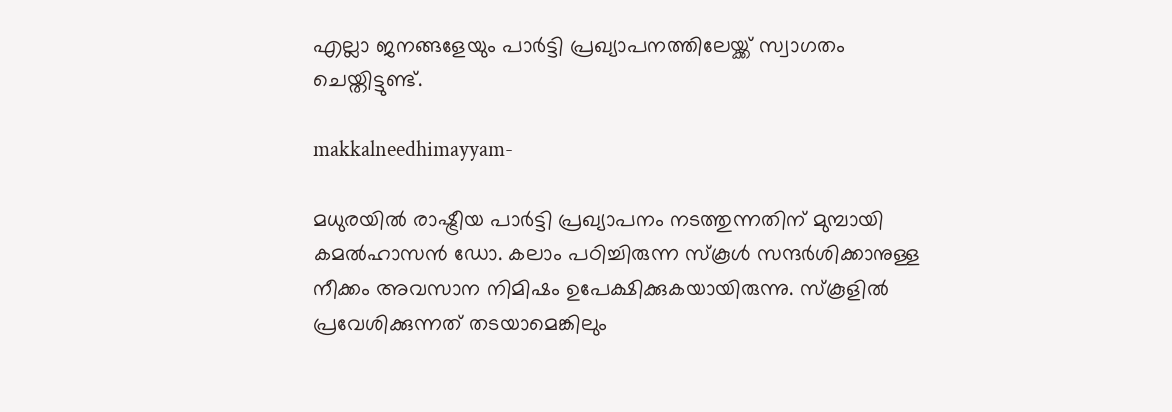എല്ലാ ജനങ്ങളേയും പാർട്ടി പ്രഖ്യാപനത്തിലേയ്ക്ക് സ്വാഗതം ചെയ്തിട്ടുണ്ട്.

makkalneedhimayyam-

മധുരയിൽ രാഷ്ട്രീയ പാര്‍ട്ടി പ്രഖ്യാപനം നടത്തുന്നതിന് മുമ്പായി കമൽഹാസൻ ഡോ. കലാം പഠിച്ചിരുന്ന സ്കൂൾ സന്ദർശിക്കാനുള്ള നീക്കം അവസാന നിമിഷം ഉപേക്ഷിക്കുകയായിരുന്നു. സ്കൂളില്‍ പ്രവേശിക്കുന്നത് തടയാമെങ്കിലും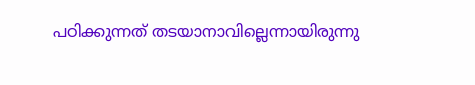പഠിക്കുന്നത് തടയാനാവില്ലെന്നായിരുന്നു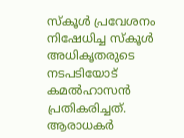സ്കൂള്‍ പ്രവേശനം നിഷേധിച്ച സ്കൂൾ അധികൃതരുടെ നടപടിയോട് കമൽഹാസൻ പ്രതികരിച്ചത്. ആരാധകർ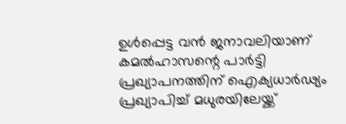ഉൾപ്പെട്ട വൻ ജനാവലിയാണ് കമൽഹാസന്റെ പാർട്ടി പ്രഖ്യാപനത്തിന് ഐക്യധാർഢ്യം പ്രഖ്യാപിച്ച് മധുരയിലേയ്ക്ക്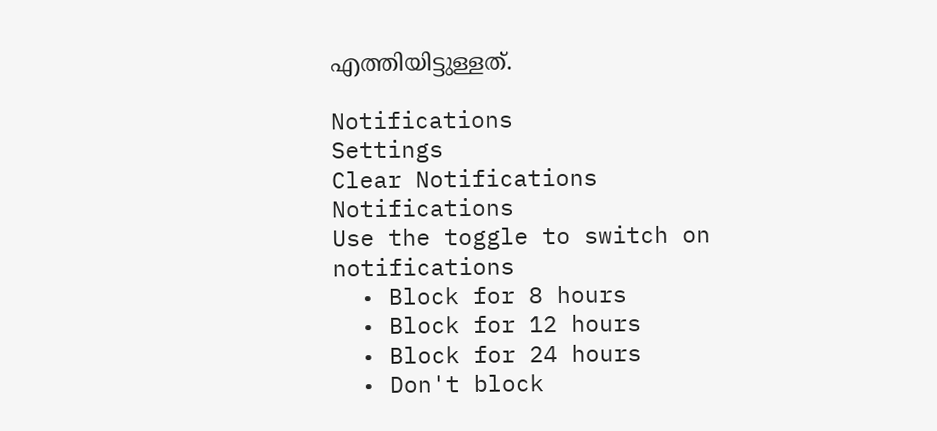എത്തിയിട്ടുള്ളത്.

Notifications
Settings
Clear Notifications
Notifications
Use the toggle to switch on notifications
  • Block for 8 hours
  • Block for 12 hours
  • Block for 24 hours
  • Don't block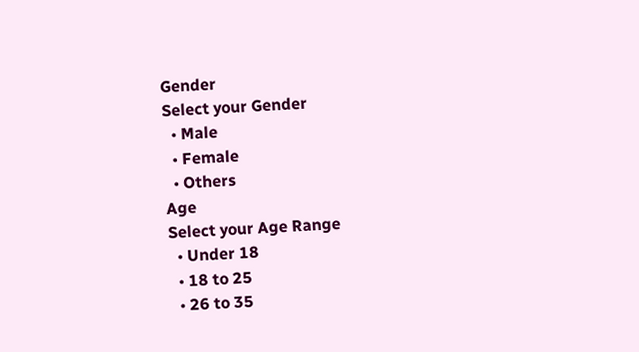Gender
Select your Gender
  • Male
  • Female
  • Others
Age
Select your Age Range
  • Under 18
  • 18 to 25
  • 26 to 35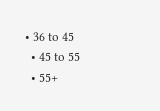• 36 to 45
  • 45 to 55
  • 55+